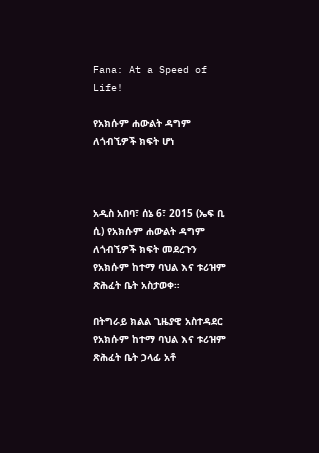Fana: At a Speed of Life!

የአክሱም ሐውልት ዳግም ለጎብኚዎች ክፍት ሆነ



አዲስ አበባ፣ ሰኔ 6፣ 2015 (ኤፍ ቢ ሲ) የአክሱም ሐውልት ዳግም ለጎብኚዎች ክፍት መደረጉን የአክሱም ከተማ ባህል እና ቱሪዝም ጽሕፈት ቤት አስታወቀ።

በትግራይ ክልል ጊዜያዊ አስተዳደር የአክሱም ከተማ ባህል እና ቱሪዝም ጽሕፈት ቤት ኃላፊ አቶ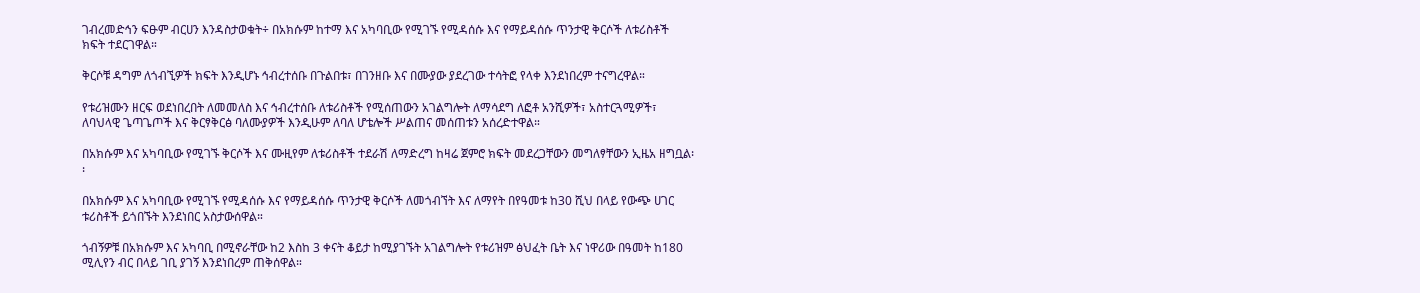ገብረመድኅን ፍፁም ብርሀን እንዳስታወቁት÷ በአክሱም ከተማ እና አካባቢው የሚገኙ የሚዳሰሱ እና የማይዳሰሱ ጥንታዊ ቅርሶች ለቱሪስቶች ክፍት ተደርገዋል።

ቅርሶቹ ዳግም ለጎብኚዎች ክፍት እንዲሆኑ ኅብረተሰቡ በጉልበቱ፣ በገንዘቡ እና በሙያው ያደረገው ተሳትፎ የላቀ እንደነበረም ተናግረዋል።

የቱሪዝሙን ዘርፍ ወደነበረበት ለመመለስ እና ኅብረተሰቡ ለቱሪስቶች የሚሰጠውን አገልግሎት ለማሳደግ ለፎቶ አንሺዎች፣ አስተርጓሚዎች፣ ለባህላዊ ጌጣጌጦች እና ቅርፃቅርፅ ባለሙያዎች እንዲሁም ለባለ ሆቴሎች ሥልጠና መሰጠቱን አሰረድተዋል።

በአክሱም እና አካባቢው የሚገኙ ቅርሶች እና ሙዚየም ለቱሪስቶች ተደራሽ ለማድረግ ከዛሬ ጀምሮ ክፍት መደረጋቸውን መግለፃቸውን ኢዜአ ዘግቧል፡፡

በአክሱም እና አካባቢው የሚገኙ የሚዳሰሱ እና የማይዳሰሱ ጥንታዊ ቅርሶች ለመጎብኘት እና ለማየት በየዓመቱ ከ30 ሺህ በላይ የውጭ ሀገር ቱሪስቶች ይጎበኙት እንደነበር አስታውሰዋል።

ጎብኝዎቹ በአክሱም እና አካባቢ በሚኖራቸው ከ2 እስከ 3 ቀናት ቆይታ ከሚያገኙት አገልግሎት የቱሪዝም ፅህፈት ቤት እና ነዋሪው በዓመት ከ180 ሚሊየን ብር በላይ ገቢ ያገኝ እንደነበረም ጠቅሰዋል።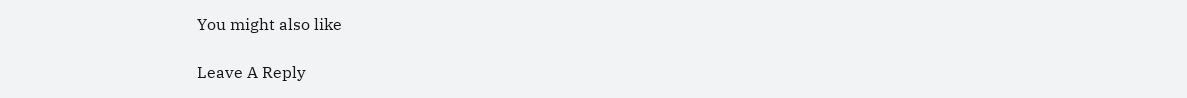You might also like

Leave A Reply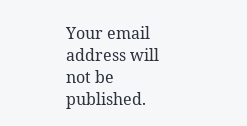Your email address will not be published.